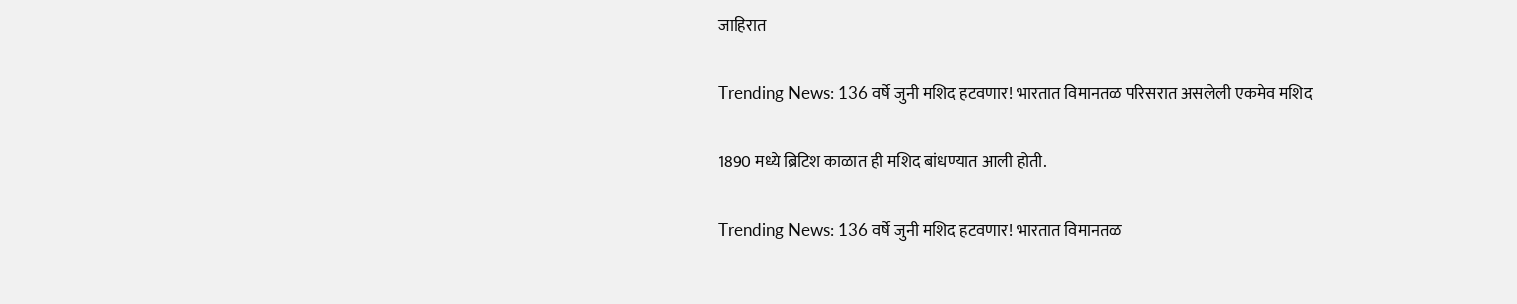जाहिरात

Trending News: 136 वर्षे जुनी मशिद हटवणार! भारतात विमानतळ परिसरात असलेली एकमेव मशिद

1890 मध्ये ब्रिटिश काळात ही मशिद बांधण्यात आली होती.

Trending News: 136 वर्षे जुनी मशिद हटवणार! भारतात विमानतळ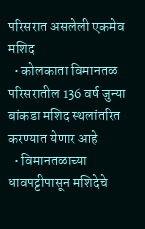परिसरात असलेली एकमेव मशिद
  • कोलकाता विमानतळ परिसरातील 136 वर्ष जुन्या बांकडा मशिद स्थलांतरित करण्यात येणार आहे
  • विमानतळाच्या धावपट्टीपासून मशिदेचे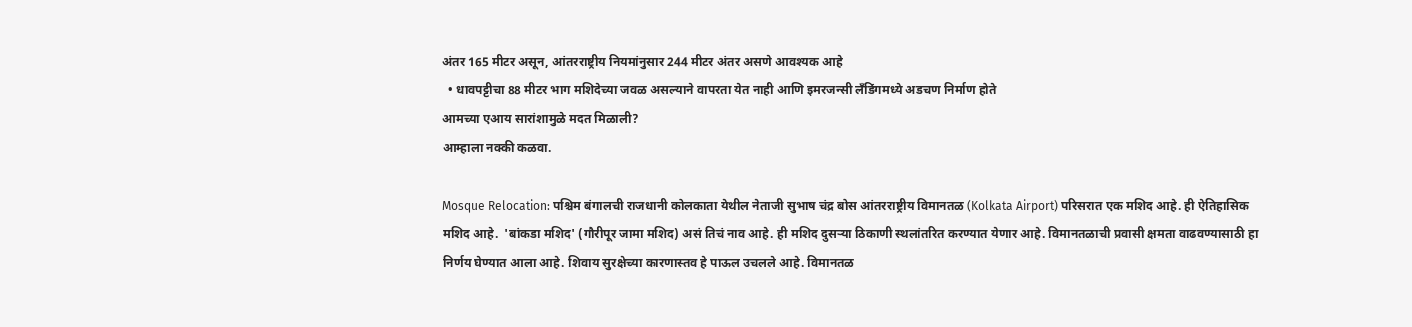अंतर 165 मीटर असून, आंतरराष्ट्रीय नियमांनुसार 244 मीटर अंतर असणे आवश्यक आहे
  • धावपट्टीचा 88 मीटर भाग मशिदेच्या जवळ असल्याने वापरता येत नाही आणि इमरजन्सी लँडिंगमध्ये अडचण निर्माण होते
आमच्या एआय सारांशामुळे मदत मिळाली?
आम्हाला नक्की कळवा.

Mosque Relocation: पश्चिम बंगालची राजधानी कोलकाता येथील नेताजी सुभाष चंद्र बोस आंतरराष्ट्रीय विमानतळ (Kolkata Airport) परिसरात एक मशिद आहे. ही ऐतिहासिक मशिद आहे.  'बांकडा मशिद' (गौरीपूर जामा मशिद) असं तिचं नाव आहे. ही मशिद दुसऱ्या ठिकाणी स्थलांतरित करण्यात येणार आहे. विमानतळाची प्रवासी क्षमता वाढवण्यासाठी हा निर्णय घेण्यात आला आहे. शिवाय सुरक्षेच्या कारणास्तव हे पाऊल उचलले आहे. विमानतळ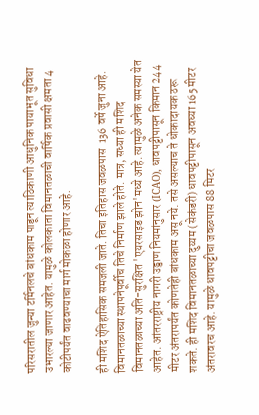परिसरातील जुन्या टर्मिनलचे बांधकाम पाडून त्याठिकाणी आधुनिक पायाभूत सुविधा उभारल्या जाणार आहेत. यामुळे कोलकाता विमानतळाची वार्षिक प्रवासी क्षमता 4 कोटीपर्यंत वाढवण्याचा मार्ग मोकळा होणार आहे.

ही मशिद ऐतिहासिक समजली जाते. तिचा इतिहास जवळपास  136 वर्षे जुना आहे. विमानतळाच्या स्थापनेपूर्वीच तिचे निर्माण झाले होते. मात्र, सध्या ही मशिद विमानतळाच्या अति-सुरक्षित 'एयरसाइड झोन'मध्ये आहे. त्यामुळे अनेक समस्या येत आहेत. आंतरराष्ट्रीय नागरी उड्डाण नियमांनुसार (ICAO), धावपट्टीपासून किमान 244 मीटर अंतरापर्यंत कोणतेही बांधकाम असू नये. तसे असल्याच ते धोकादायक ठरू शकते. ही मशिद विमानतळाच्या दुय्यम (सेकंडरी) धावपट्टीपासून अवघ्या 165 मीटर अंतरावरच आहे. यामुळे धावपट्टीचा जवळपास 88 मिटर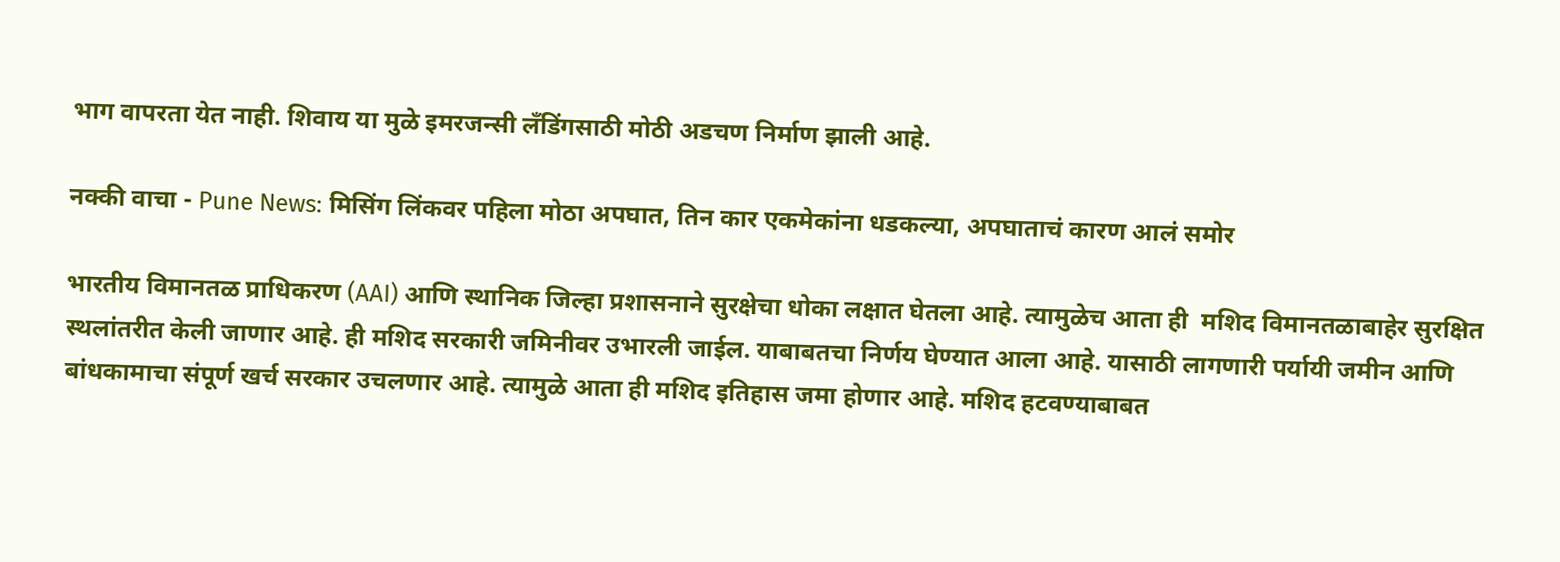भाग वापरता येत नाही. शिवाय या मुळे इमरजन्सी लँडिंगसाठी मोठी अडचण निर्माण झाली आहे.

नक्की वाचा - Pune News: मिसिंग लिंकवर पहिला मोठा अपघात, तिन कार एकमेकांना धडकल्या, अपघाताचं कारण आलं समोर

भारतीय विमानतळ प्राधिकरण (AAI) आणि स्थानिक जिल्हा प्रशासनाने सुरक्षेचा धोका लक्षात घेतला आहे. त्यामुळेच आता ही  मशिद विमानतळाबाहेर सुरक्षित स्थलांतरीत केली जाणार आहे. ही मशिद सरकारी जमिनीवर उभारली जाईल. याबाबतचा निर्णय घेण्यात आला आहे. यासाठी लागणारी पर्यायी जमीन आणि बांधकामाचा संपूर्ण खर्च सरकार उचलणार आहे. त्यामुळे आता ही मशिद इतिहास जमा होणार आहे. मशिद हटवण्याबाबत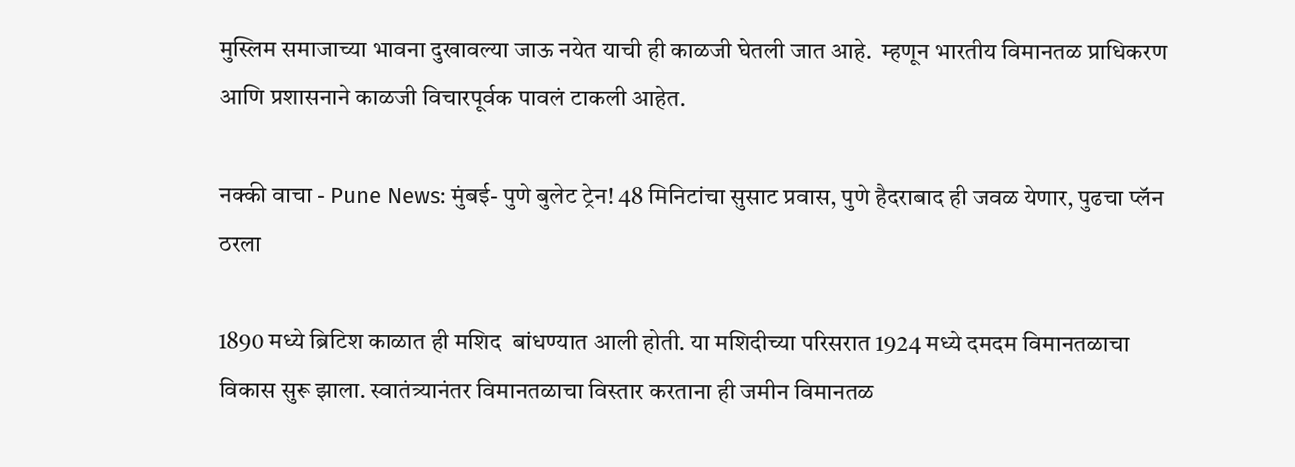मुस्लिम समाजाच्या भावना दुखावल्या जाऊ नयेत याची ही काळजी घेतली जात आहे.  म्हणून भारतीय विमानतळ प्राधिकरण आणि प्रशासनाने काळजी विचारपूर्वक पावलं टाकली आहेत.

नक्की वाचा - Pune News: मुंबई- पुणे बुलेट ट्रेन! 48 मिनिटांचा सुसाट प्रवास, पुणे हैदराबाद ही जवळ येणार, पुढचा प्लॅन ठरला

1890 मध्ये ब्रिटिश काळात ही मशिद  बांधण्यात आली होती. या मशिदीच्या परिसरात 1924 मध्ये दमदम विमानतळाचा विकास सुरू झाला. स्वातंत्र्यानंतर विमानतळाचा विस्तार करताना ही जमीन विमानतळ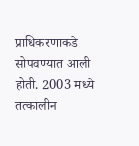प्राधिकरणाकडे सोपवण्यात आली होती. 2003 मध्ये तत्कालीन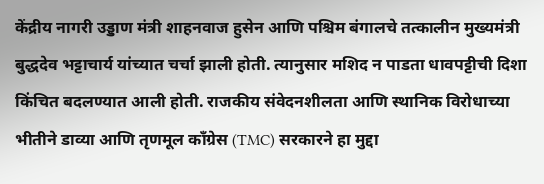केंद्रीय नागरी उड्डाण मंत्री शाहनवाज हुसेन आणि पश्चिम बंगालचे तत्कालीन मुख्यमंत्री बुद्धदेव भट्टाचार्य यांच्यात चर्चा झाली होती. त्यानुसार मशिद न पाडता धावपट्टीची दिशा किंचित बदलण्यात आली होती. राजकीय संवेदनशीलता आणि स्थानिक विरोधाच्या भीतीने डाव्या आणि तृणमूल काँग्रेस (TMC) सरकारने हा मुद्दा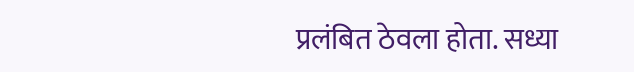प्रलंबित ठेवला होता. सध्या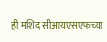ही मशिद सीआयएसएफच्या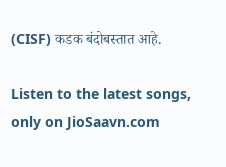(CISF) कडक बंदोबस्तात आहे.

Listen to the latest songs, only on JioSaavn.com